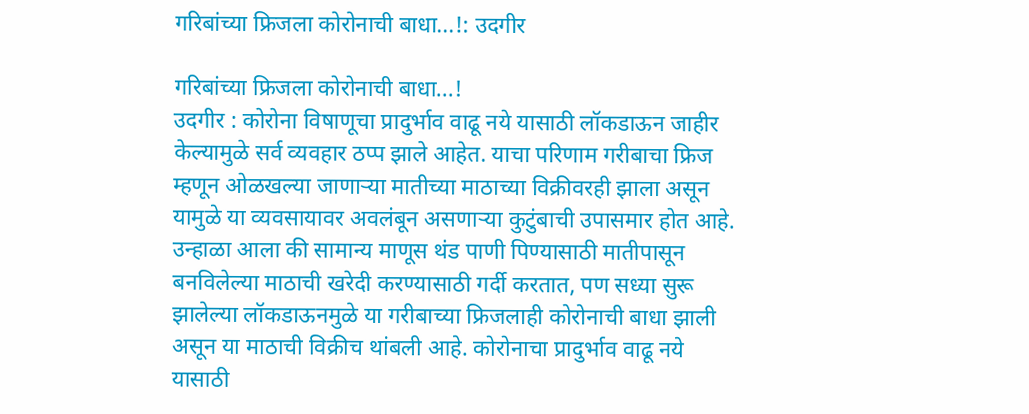गरिबांच्या फ्रिजला कोरोनाची बाधा...!: उदगीर

गरिबांच्या फ्रिजला कोरोनाची बाधा...!
उदगीर : कोरोना विषाणूचा प्रादुर्भाव वाढू नये यासाठी लॉकडाऊन जाहीर केल्यामुळे सर्व व्यवहार ठप्प झाले आहेत. याचा परिणाम गरीबाचा फ्रिज म्हणून ओळखल्या जाणाऱ्या मातीच्या माठाच्या विक्रीवरही झाला असून यामुळे या व्यवसायावर अवलंबून असणाऱ्या कुटुंबाची उपासमार होत आहे.
उन्हाळा आला की सामान्य माणूस थंड पाणी पिण्यासाठी मातीपासून बनविलेल्या माठाची खरेदी करण्यासाठी गर्दी करतात, पण सध्या सुरू झालेल्या लॉकडाऊनमुळे या गरीबाच्या फ्रिजलाही कोरोनाची बाधा झाली असून या माठाची विक्रीच थांबली आहे. कोरोनाचा प्रादुर्भाव वाढू नये यासाठी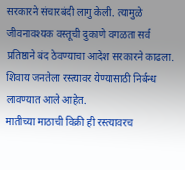सरकारने संचारबंदी लागु केली. त्यामुळे जीवनावश्यक वस्तूची दुकाणे वगळता सर्व प्रतिष्ठाने बंद ठेवण्याचा आदेश सरकारने काढला. शिवाय जनतेला रस्त्यावर येण्यासाठी निर्बन्ध लावण्यात आले आहेत.
मातीच्या माठाची विक्री ही रस्त्यावरच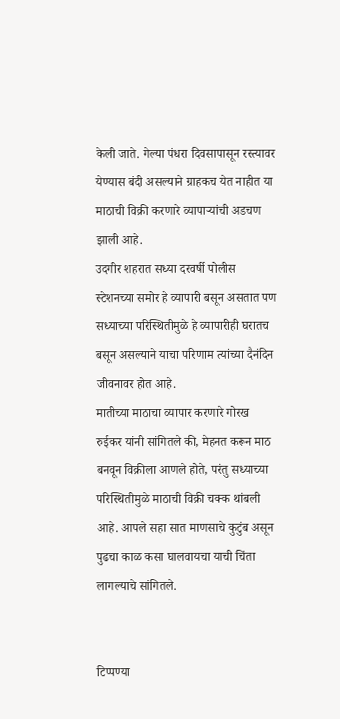केली जाते. गेल्या पंधरा दिवसापासून रस्त्यावर येण्यास बंदी असल्याने ग्राहकच येत नाहीत या माठाची विक्री करणारे व्यापाऱ्यांची अडचण झाली आहे.
उदगीर शहरात सध्या दरवर्षी पोलीस स्टेशनच्या समोर हे व्यापारी बसून असतात पण सध्याच्या परिस्थितीमुळे हे व्यापारीही घरातच बसून असल्याने याचा परिणाम त्यांच्या दैनंदिन जीवनावर होत आहे.
मातीच्या माठाचा व्यापार करणारे गोरख रुईकर यांनी सांगितले की, मेहनत करून माठ बनवून विक्रीला आणले होते, परंतु सध्याच्या परिस्थितीमुळे माठाची विक्री चक्क थांबली आहे. आपले सहा सात माणसाचे कुटुंब असून पुढचा काळ कसा घालवायचा याची चिंता लागल्याचे सांगितले.


टिप्पण्या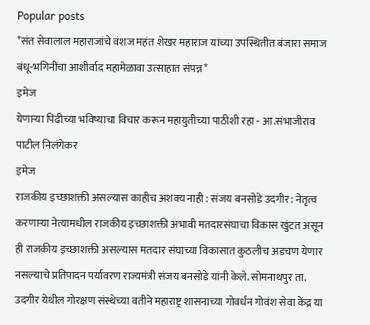Popular posts
*संत सेवालाल महाराजांचे वंशज महंत शेखर महाराज यांच्या उपस्थितीत बंजारा समाज बंधू-भगिनींचा आशीर्वाद महामेळावा उत्साहात संपन्न*
इमेज
येणाऱ्या पिढीच्या भविष्याचा विचार करून महायुतीच्या पाठीशी रहा - आ.संभाजीराव पाटील निलंगेकर
इमेज
राजकीय इच्छाशक्ती असल्यास काहीच अशक्य नाही : संजय बनसोडे उदगीर : नेतृत्व करणाऱ्या नेत्यामधील राजकीय इच्छाशक्ती अभावी मतदारसंघाचा विकास खुंटत असून ही राजकीय इच्छाशक्ती असल्यास मतदार संघाच्या विकासात कुठलीच अडचण येणार नसल्याचे प्रतिपादन पर्यावरण राज्यमंत्री संजय बनसोडे यांनी केले. सोमनाथपुर ता. उदगीर येथील गोरक्षण संस्थेच्या वतीने महाराष्ट्र शासनाच्या गोवर्धन गोवंश सेवा केंद्र या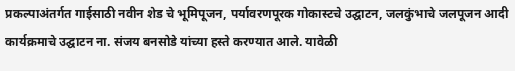प्रकल्पाअंतर्गत गाईसाठी नवीन शेड चे भूमिपूजन, पर्यावरणपूरक गोकास्टचे उद्घाटन, जलकुंभाचे जलपूजन आदी कार्यक्रमाचे उद्घाटन ना. संजय बनसोडे यांच्या हस्ते करण्यात आले. यावेळी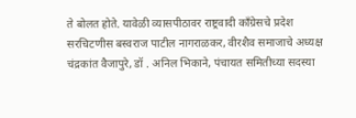ते बोलत होते. यावेळी व्यासपीठावर राष्ट्रवादी कॉंग्रेसचे प्रदेश सरचिटणीस बस्वराज पाटील नागराळकर, वीरशैव समाजाचे अध्यक्ष चंद्रकांत वैजापुरे, डॉ . अनिल भिकाने, पंचायत समितीच्या सदस्या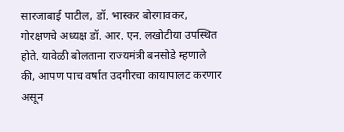सारजाबाई पाटील, डॉ. भास्कर बोरगावकर, गोरक्षणचे अध्यक्ष डॉ. आर. एन. लखोटीया उपस्थित होते. यावेळी बोलताना राज्यमंत्री बनसोडे म्हणाले की, आपण पाच वर्षात उदगीरचा कायापालट करणार असून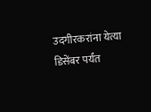उदगीरकरांना येत्या डिसेंबर पर्यंत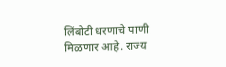लिंबोटी धरणाचे पाणी मिळणार आहे. राज्य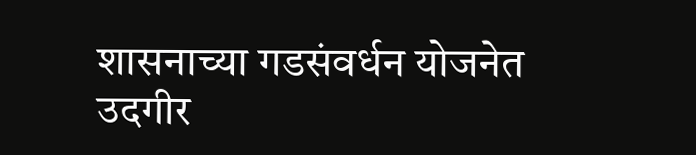शासनाच्या गडसंवर्धन योजनेत उदगीर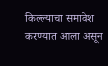किल्ल्याचा समावेश करण्यात आला असून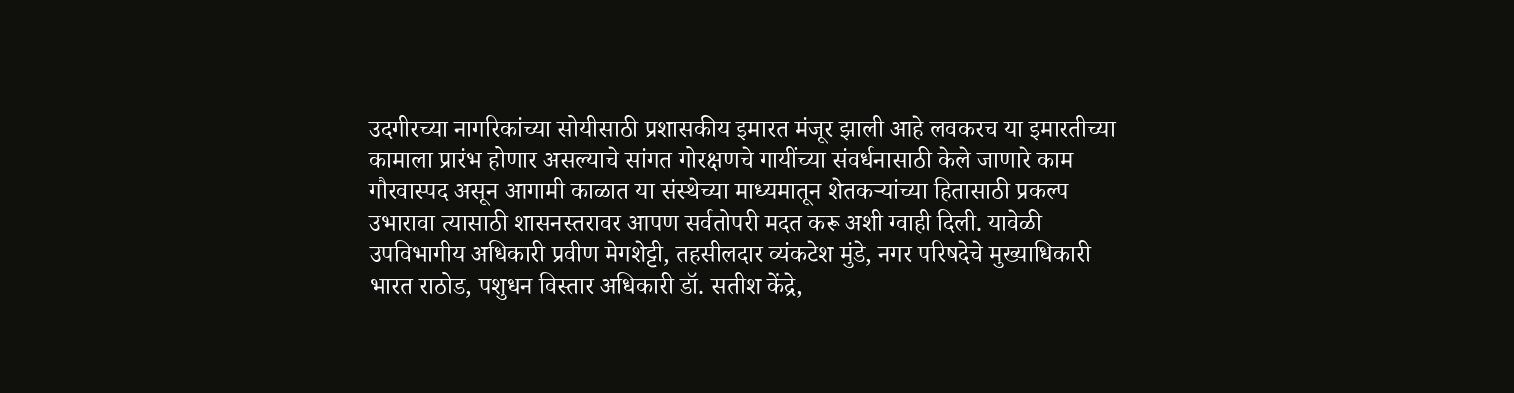उदगीरच्या नागरिकांच्या सोयीसाठी प्रशासकीय इमारत मंजूर झाली आहे लवकरच या इमारतीच्या कामाला प्रारंभ होणार असल्याचे सांगत गोरक्षणचे गायींच्या संवर्धनासाठी केले जाणारे काम गौरवास्पद असून आगामी काळात या संस्थेच्या माध्यमातून शेतकऱ्यांच्या हितासाठी प्रकल्प उभारावा त्यासाठी शासनस्तरावर आपण सर्वतोपरी मदत करू अशी ग्वाही दिली. यावेळी उपविभागीय अधिकारी प्रवीण मेगशेट्टी, तहसीलदार व्यंकटेश मुंडे, नगर परिषदेचे मुख्याधिकारी भारत राठोड, पशुधन विस्तार अधिकारी डॉ. सतीश केंद्रे,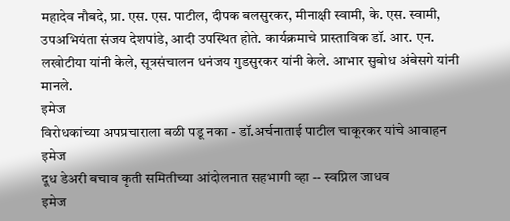महादेव नौबदे, प्रा. एस. एस. पाटील, दीपक बलसुरकर, मीनाक्षी स्वामी, के. एस. स्वामी, उपअभियंता संजय देशपांडे, आदी उपस्थित होते. कार्यक्रमाचे प्रास्ताविक डॉ. आर. एन. लखोटीया यांनी केले, सूत्रसंचालन धनंजय गुडसुरकर यांनी केले. आभार सुबोध अंबेसगे यांनी मानले.
इमेज
विरोधकांच्या अपप्रचाराला बळी पडू नका - डॉ.अर्चनाताई पाटील चाकूरकर यांचे आवाहन
इमेज
दूध डेअरी बचाव कृती समितीच्या आंदोलनात सहभागी व्हा -- स्वप्निल जाधव
इमेज